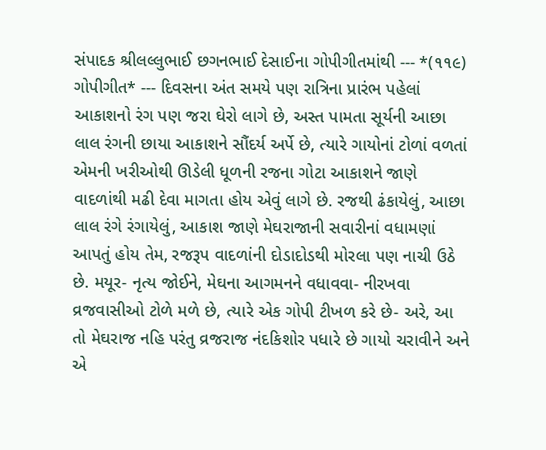સંપાદક શ્રીલલ્લુભાઈ છગનભાઈ દેસાઈના ગોપીગીતમાંથી --- *(૧૧૯) ગોપીગીત* --- દિવસના અંત સમયે પણ રાત્રિના પ્રારંભ પહેલાં આકાશનો રંગ પણ જરા ઘેરો લાગે છે, અસ્ત પામતા સૂર્યની આછા લાલ રંગની છાયા આકાશને સૌંદર્ય અર્પે છે, ત્યારે ગાયોનાં ટોળાં વળતાં એમની ખરીઓથી ઊડેલી ધૂળની રજના ગોટા આકાશને જાણે વાદળાંથી મઢી દેવા માગતા હોય એવું લાગે છે. રજથી ઢંકાયેલું, આછા લાલ રંગે રંગાયેલું, આકાશ જાણે મેઘરાજાની સવારીનાં વધામણાં આપતું હોય તેમ, રજરૂપ વાદળાંની દોડાદોડથી મોરલા પણ નાચી ઉઠે છે. મયૂર- નૃત્ય જોઈને, મેઘના આગમનને વધાવવા- નીરખવા વ્રજવાસીઓ ટોળે મળે છે, ત્યારે એક ગોપી ટીખળ કરે છે- અરે, આ તો મેઘરાજ નહિ પરંતુ વ્રજરાજ નંદકિશોર પધારે છે ગાયો ચરાવીને અને એ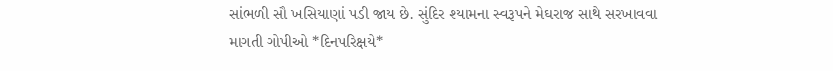સાંભળી સૌ ખસિયાણાં પડી જાય છે. સુંદિર શ્યામના સ્વરૂપને મેઘરાજ સાથે સરખાવવા માગતી ગોપીઓ *દિનપરિક્ષયે*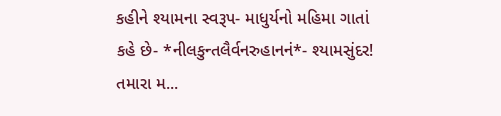કહીને શ્યામના સ્વરૂપ- માધુર્યનો મહિમા ગાતાં કહે છે- *નીલકુન્તલૈર્વનરુહાનનં*- શ્યામસુંદર! તમારા મ...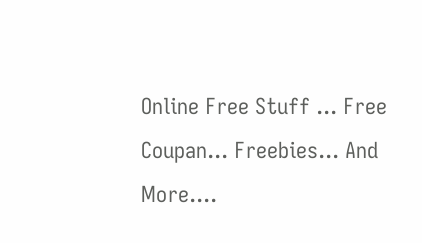Online Free Stuff ... Free Coupan... Freebies... And More....